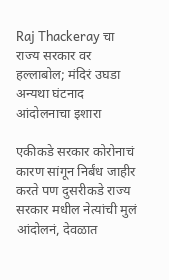Raj Thackeray चा राज्य सरकार वर हल्लाबोल; मंदिरं उघडा अन्यथा घंटनाद आंदोलनाचा इशारा

एकीकडे सरकार कोरोनाचं कारण सांगून निर्बंध जाहीर करते पण दुसरीकडे राज्य सरकार मधील नेत्यांची मुलं आंदोलनं, देवळात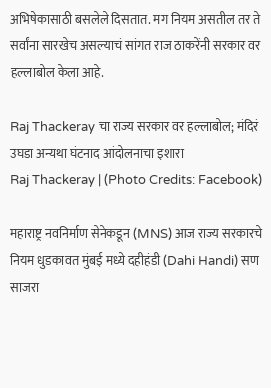अभिषेकासाठी बसलेले दिसतात. मग नियम असतील तर ते सर्वांना सारखेच असल्याचं सांगत राज ठाकरेंनी सरकार वर हल्लाबोल केला आहे.

Raj Thackeray चा राज्य सरकार वर हल्लाबोल; मंदिरं उघडा अन्यथा घंटनाद आंदोलनाचा इशारा
Raj Thackeray | (Photo Credits: Facebook)

महाराष्ट्र नवनिर्माण सेनेकडून (MNS) आज राज्य सरकारचे नियम धुडकावत मुंबई मध्ये दहीहंडी (Dahi Handi) सण साजरा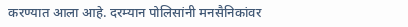करण्यात आला आहे. दरम्यान पोलिसांनी मनसैनिकांवर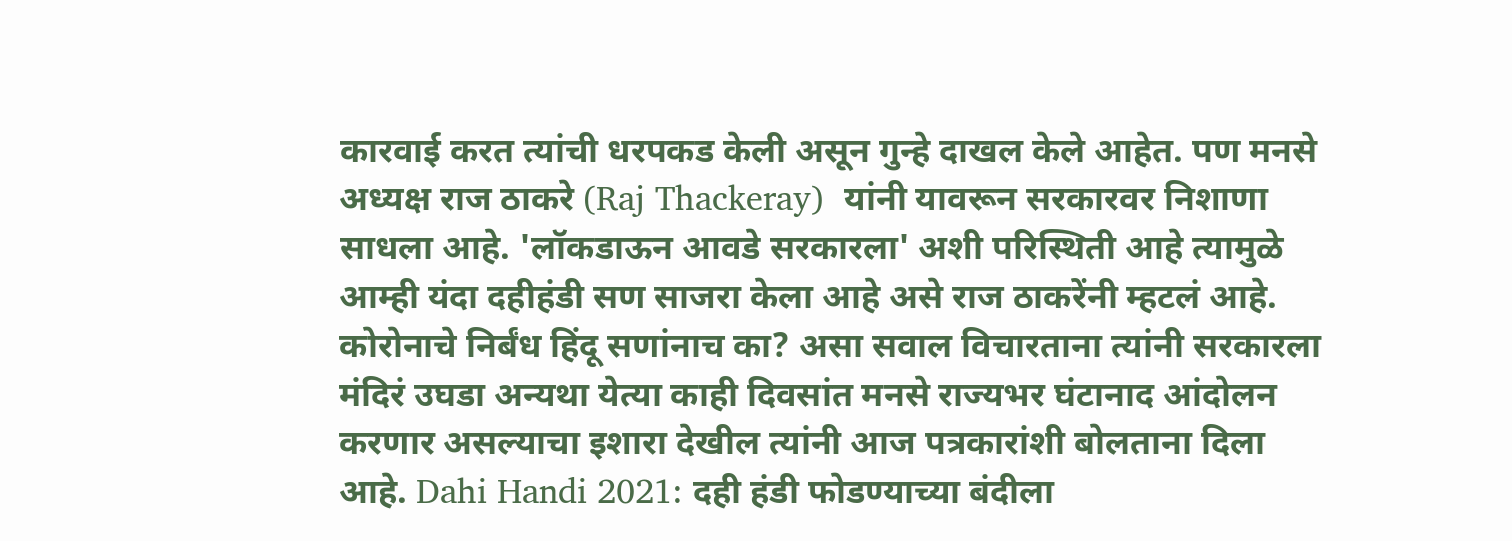कारवाई करत त्यांची धरपकड केली असून गुन्हे दाखल केले आहेत. पण मनसे अध्यक्ष राज ठाकरे (Raj Thackeray)  यांनी यावरून सरकारवर निशाणा साधला आहे. 'लॉकडाऊन आवडे सरकारला' अशी परिस्थिती आहे त्यामुळे आम्ही यंदा दहीहंडी सण साजरा केला आहे असे राज ठाकरेंनी म्हटलं आहे. कोरोनाचे निर्बंध हिंदू सणांनाच का? असा सवाल विचारताना त्यांनी सरकारला मंदिरं उघडा अन्यथा येत्या काही दिवसांत मनसे राज्यभर घंटानाद आंदोलन करणार असल्याचा इशारा देखील त्यांनी आज पत्रकारांशी बोलताना दिला आहे. Dahi Handi 2021: दही हंडी फोडण्याच्या बंदीला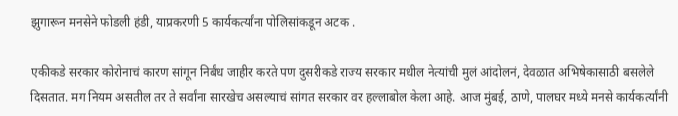झुगारून मनसेने फोडली हंडी, याप्रकरणी 5 कार्यकर्त्यांना पोलिसांकडून अटक .

एकीकडे सरकार कोरोनाचं कारण सांगून निर्बंध जाहीर करते पण दुसरीकडे राज्य सरकार मधील नेत्यांची मुलं आंदोलनं, देवळात अभिषेकासाठी बसलेले दिसतात. मग नियम असतील तर ते सर्वांना सारखेच असल्याचं सांगत सरकार वर हल्लाबोल केला आहे. आज मुंबई, ठाणे, पालघर मध्ये मनसे कार्यकर्त्यांनी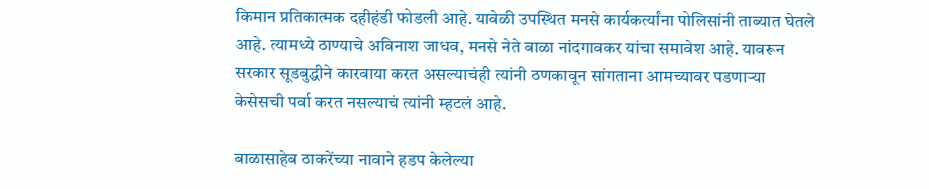किमान प्रतिकात्मक दहीहंडी फोडली आहे. यावेळी उपस्थित मनसे कार्यकर्त्यांना पोलिसांनी ताब्यात घेतले आहे. त्यामध्ये ठाण्याचे अविनाश जाधव, मनसे नेते बाळा नांदगावकर यांचा समावेश आहे. यावरून सरकार सूडबुद्धीने कारवाया करत असल्याचंही त्यांनी ठणकावून सांगताना आमच्यावर पडणार्‍या केसेसची पर्वा करत नसल्याचं त्यांनी म्हटलं आहे.

बाळासाहेब ठाकरेंच्या नावाने हडप केलेल्या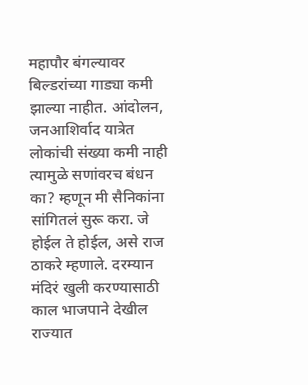महापौर बंगल्यावर बिल्डरांच्या गाड्या कमी झाल्या नाहीत. आंदोलन, जनआशिर्वाद यात्रेत लोकांची संख्या कमी नाही त्यामुळे सणांवरच बंधन का? म्हणून मी सैनिकांना सांगितलं सुरू करा. जे होईल ते होईल, असे राज ठाकरे म्हणाले. दरम्यान मंदिरं खुली करण्यासाठी काल भाजपाने देखील राज्यात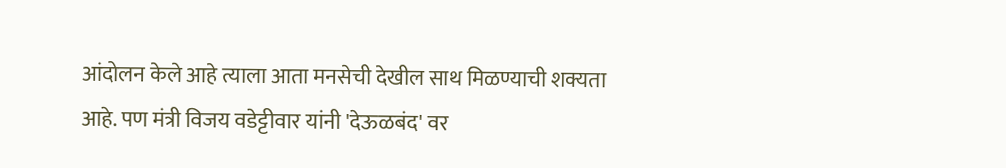आंदोलन केले आहे त्याला आता मनसेची देखील साथ मिळण्याची शक्यता आहे. पण मंत्री विजय वडेट्टीवार यांनी 'देऊळबंद' वर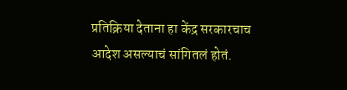प्रतिक्रिया देताना हा केंद्र सरकारचाच आदेश असल्याचं सांगितलं होतं.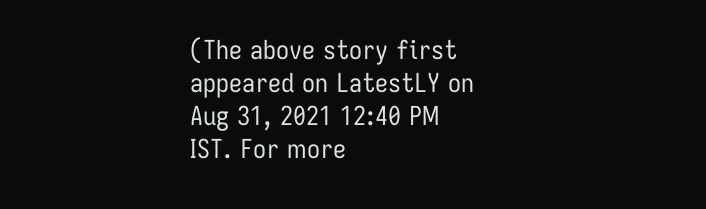(The above story first appeared on LatestLY on Aug 31, 2021 12:40 PM IST. For more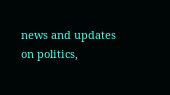news and updates on politics,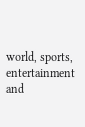world, sports, entertainment and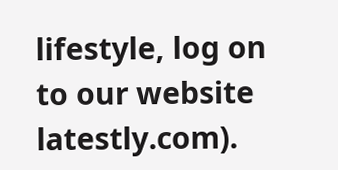lifestyle, log on to our website latestly.com).